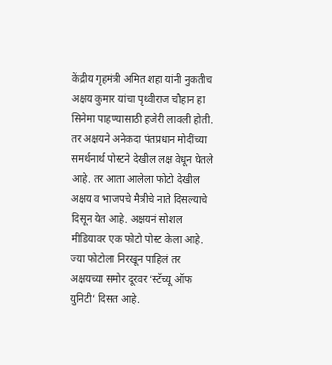केंद्रीय गृहमंत्री अमित शहा यांनी नुकतीच अक्षय कुमार यांचा पृथ्वीराज चौहान हा सिनेमा पाहण्यासाठी हजेरी लावली होती. तर अक्षयने अनेकदा पंतप्रधान मोदींच्या समर्थनार्थ पोस्टने देखील लक्ष वेधून घेतले आहे. तर आता आलेला फोटो देखील अक्षय व भाजपचे मैत्रीचे नाते दिसल्याचे दिसून येत आहे. अक्षयनं सोशल मीडियावर एक फोटो पोस्ट केला आहे. ज्या फोटोला निरखून पाहिलं तर अक्षयच्या समोर दूरवर ‘स्टॅच्यू ऑफ युनिटी’ दिसत आहे.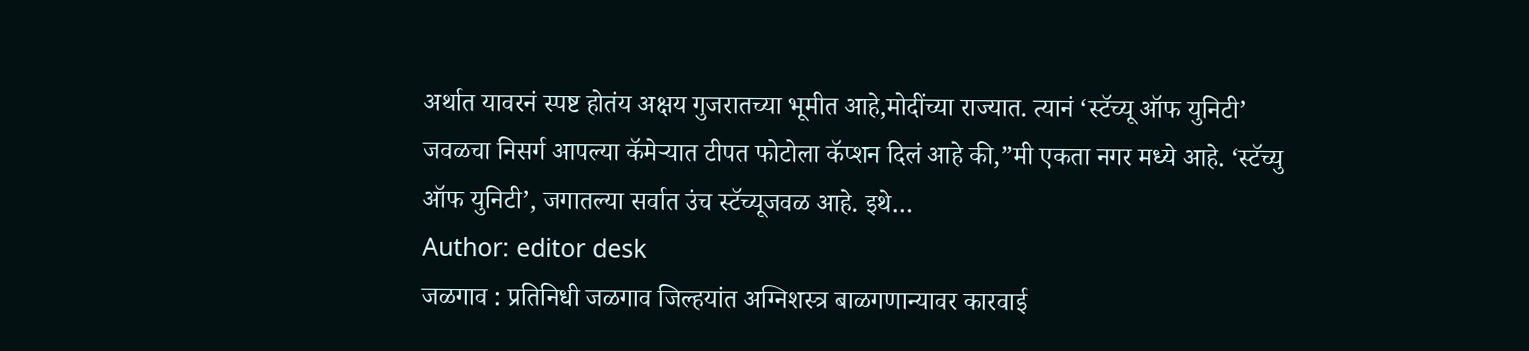अर्थात यावरनं स्पष्ट होतंय अक्षय गुजरातच्या भूमीत आहे,मोदींच्या राज्यात. त्यानं ‘स्टॅच्यू ऑफ युनिटी’ जवळचा निसर्ग आपल्या कॅमेऱ्यात टीपत फोटोला कॅप्शन दिलं आहे की,”मी एकता नगर मध्ये आहे. ‘स्टॅच्यु ऑफ युनिटी’, जगातल्या सर्वात उंच स्टॅच्यूजवळ आहे. इथे…
Author: editor desk
जळगाव : प्रतिनिधी जळगाव जिल्हयांत अग्निशस्त्र बाळगणान्यावर कारवाई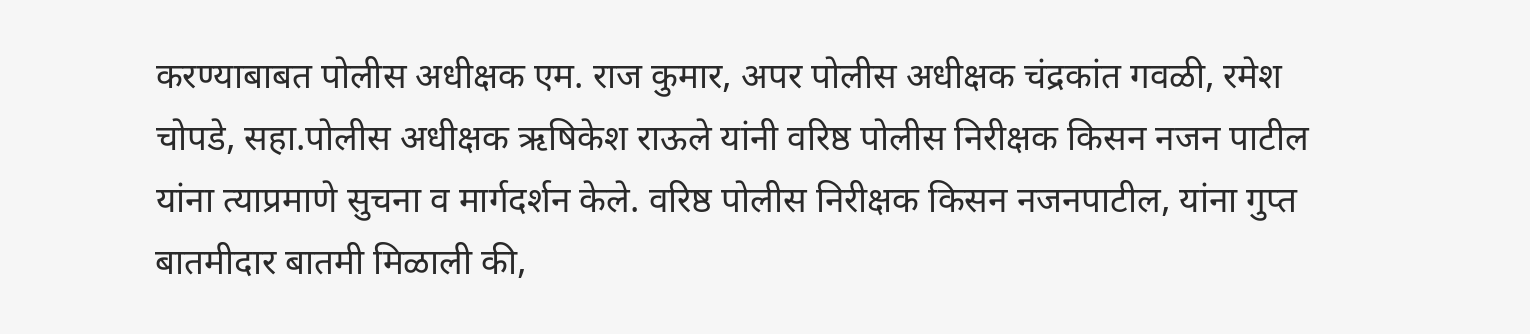करण्याबाबत पोलीस अधीक्षक एम. राज कुमार, अपर पोलीस अधीक्षक चंद्रकांत गवळी, रमेश चोपडे, सहा.पोलीस अधीक्षक ऋषिकेश राऊले यांनी वरिष्ठ पोलीस निरीक्षक किसन नजन पाटील यांना त्याप्रमाणे सुचना व मार्गदर्शन केले. वरिष्ठ पोलीस निरीक्षक किसन नजनपाटील, यांना गुप्त बातमीदार बातमी मिळाली की,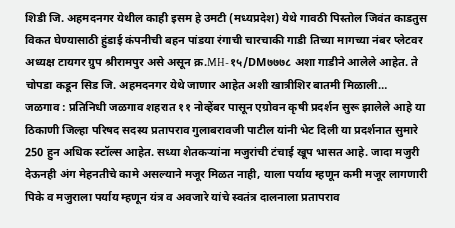शिडी जि. अहमदनगर येथील काही इसम हे उमटी (मध्यप्रदेश) येथे गावठी पिस्तोल जिवंत काडतुस विकत घेण्यासाठी हुंडाई कंपनीची बहन पांडया रंगाची चारचाकी गाडी तिच्या मागच्या नंबर प्लेटवर अध्यक्ष टायगर ग्रुप श्रीरामपुर असे असून क्र.MH-१५/DM७७७८ अशा गाडीने आलेले आहेत. ते चोपडा कडून सिड जि. अहमदनगर येथे जाणार आहेत अशी खात्रीशिर बातमी मिळाली…
जळगाव : प्रतिनिधी जळगाव शहरात ११ नोव्हेंबर पासून एग्रोवन कृषी प्रदर्शन सुरू झालेले आहे या ठिकाणी जिल्हा परिषद सदस्य प्रतापराव गुलाबरावजी पाटील यांनी भेट दिली या प्रदर्शनात सुमारे 250 हुन अधिक स्टॉल्स आहेत. सध्या शेतकऱ्यांना मजुरांची टंचाई खूप भासत आहे. जादा मजुरी देऊनही अंग मेहनतीचे कामे असल्याने मजूर मिळत नाही, याला पर्याय म्हणून कमी मजूर लागणारी पिके व मजुराला पर्याय म्हणून यंत्र व अवजारे यांचे स्वतंत्र दालनाला प्रतापराव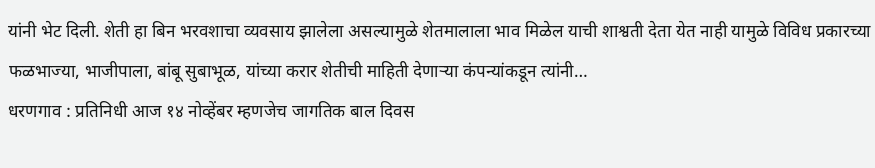यांनी भेट दिली. शेती हा बिन भरवशाचा व्यवसाय झालेला असल्यामुळे शेतमालाला भाव मिळेल याची शाश्वती देता येत नाही यामुळे विविध प्रकारच्या फळभाज्या, भाजीपाला, बांबू सुबाभूळ, यांच्या करार शेतीची माहिती देणाऱ्या कंपन्यांकडून त्यांनी…
धरणगाव : प्रतिनिधी आज १४ नोव्हेंबर म्हणजेच जागतिक बाल दिवस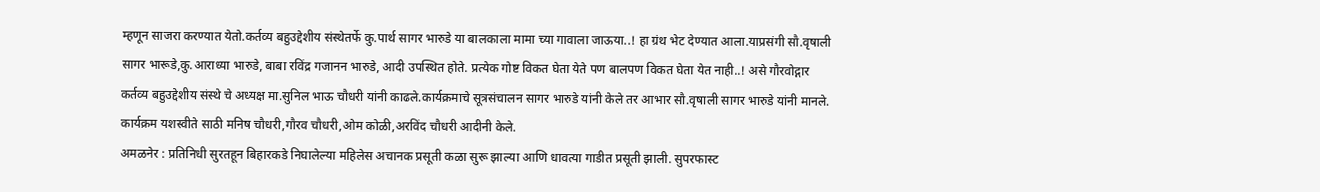म्हणून साजरा करण्यात येतो.कर्तव्य बहुउद्देशीय संस्थेतर्फे कु.पार्थ सागर भारुडे या बालकाला मामा च्या गावाला जाऊया..! हा ग्रंथ भेट देण्यात आला.याप्रसंगी सौ.वृषाली सागर भारूडे,कु.आराध्या भारुडे, बाबा रविंद्र गजानन भारुडे, आदी उपस्थित होते. प्रत्येक गोष्ट विकत घेता येते पण बालपण विकत घेता येत नाही..! असे गौरवोद्गार कर्तव्य बहुउद्देशीय संस्थे चे अध्यक्ष मा.सुनिल भाऊ चौधरी यांनी काढले.कार्यक्रमाचे सूत्रसंचालन सागर भारुडे यांनी केले तर आभार सौ.वृषाली सागर भारुडे यांनी मानले. कार्यक्रम यशस्वीते साठी मनिष चौधरी,गौरव चौधरी,ओम कोळी,अरविंद चौधरी आदीनी केले.
अमळनेर : प्रतिनिधी सुरतहून बिहारकडे निघालेल्या महिलेस अचानक प्रसूती कळा सुरू झाल्या आणि धावत्या गाडीत प्रसूती झाली. सुपरफास्ट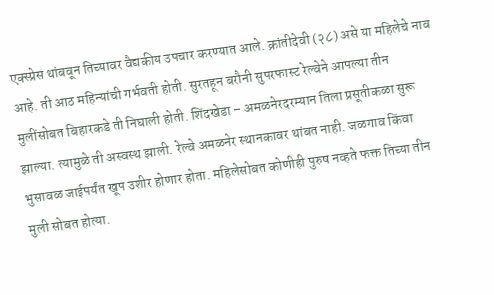एक्स्प्रेस थांबवून तिच्यावर वैद्यकीय उपचार करण्यात आले. क्रांतीदेवी (२८) असे या महिलेचे नाव आहे. ती आठ महिन्यांची गर्भवती होती. सुरतहून बरौनी सुपरफास्ट रेल्वेने आपल्या तीन मुलींसोबत बिहारकडे ती निघाली होती. शिंदखेडा – अमळनेरदरम्यान तिला प्रसूतीकळा सुरू झाल्या. त्यामुळे ती अस्वस्थ झाली. रेल्वे अमळनेर स्थानकावर थांबत नाही. जळगाव किंवा भुसावळ जाईपर्यंत खूप उशीर होणार होता. महिलेसोबत कोणीही पुरुष नव्हते फक्त तिच्या तीन मुली सोबत होत्या.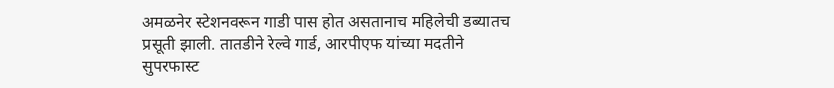अमळनेर स्टेशनवरून गाडी पास होत असतानाच महिलेची डब्यातच प्रसूती झाली. तातडीने रेल्वे गार्ड, आरपीएफ यांच्या मदतीने सुपरफास्ट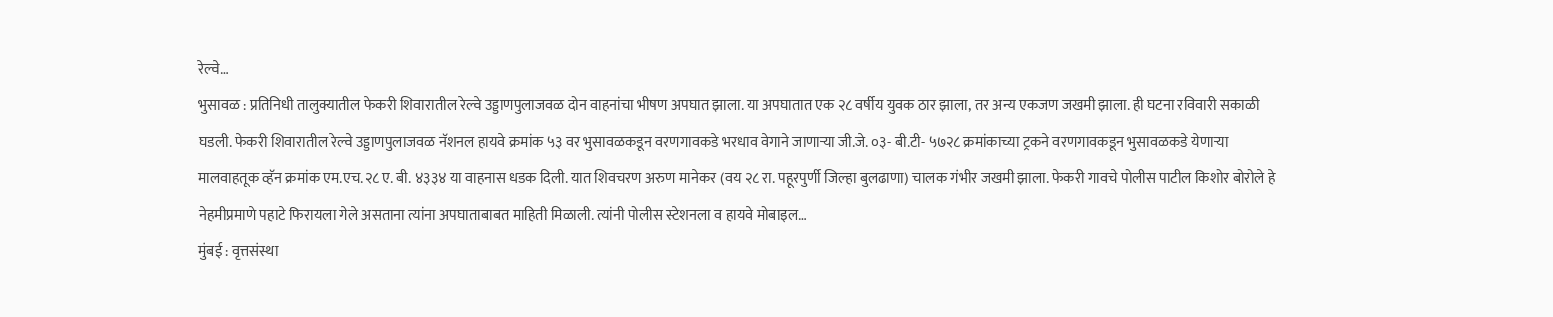रेल्वे…
भुसावळ : प्रतिनिधी तालुक्यातील फेकरी शिवारातील रेल्वे उड्डाणपुलाजवळ दोन वाहनांचा भीषण अपघात झाला. या अपघातात एक २८ वर्षीय युवक ठार झाला, तर अन्य एकजण जखमी झाला. ही घटना रविवारी सकाळी घडली. फेकरी शिवारातील रेल्वे उड्डाणपुलाजवळ नॅशनल हायवे क्रमांक ५३ वर भुसावळकडून वरणगावकडे भरधाव वेगाने जाणाऱ्या जी.जे. ०३- बी.टी- ५७२८ क्रमांकाच्या ट्रकने वरणगावकडून भुसावळकडे येणाऱ्या मालवाहतूक व्हॅन क्रमांक एम.एच.२८ ए. बी. ४३३४ या वाहनास धडक दिली. यात शिवचरण अरुण मानेकर (वय २८ रा. पहूरपुर्णी जिल्हा बुलढाणा) चालक गंभीर जखमी झाला. फेकरी गावचे पोलीस पाटील किशोर बोरोले हे नेहमीप्रमाणे पहाटे फिरायला गेले असताना त्यांना अपघाताबाबत माहिती मिळाली. त्यांनी पोलीस स्टेशनला व हायवे मोबाइल…
मुंबई : वृत्तसंस्था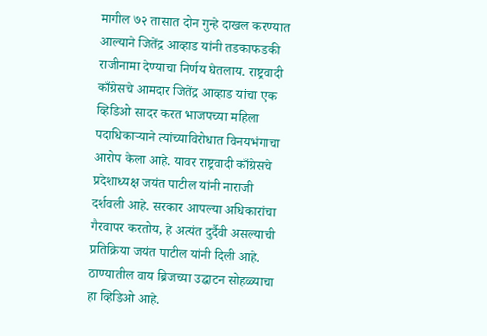मागील ७२ तासात दोन गुन्हे दाखल करण्यात आल्याने जितेंद्र आव्हाड यांनी तडकाफडकी राजीनामा देण्याचा निर्णय घेतलाय. राष्ट्रवादी काँग्रेसचे आमदार जितेंद्र आव्हाड यांचा एक व्हिडिओ सादर करत भाजपच्या महिला पदाधिकाऱ्याने त्यांच्याविरोधात विनयभंगाचा आरोप केला आहे. यावर राष्ट्रवादी काँग्रेसचे प्रदेशाध्यक्ष जयंत पाटील यांनी नाराजी दर्शवली आहे. सरकार आपल्या अधिकारांचा गैरवापर करतोय, हे अत्यंत दुर्दैवी असल्याची प्रतिक्रिया जयंत पाटील यांनी दिली आहे. ठाण्यातील वाय ब्रिजच्या उद्घाटन सोहळ्याचा हा व्हिडिओ आहे.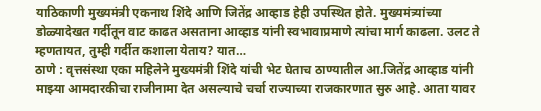याठिकाणी मुख्यमंत्री एकनाथ शिंदे आणि जितेंद्र आव्हाड हेही उपस्थित होते. मुख्यमंत्र्यांच्या डोळ्यादेखत गर्दीतून वाट काढत असताना आव्हाड यांनी स्वभावाप्रमाणे त्यांचा मार्ग काढला. उलट ते म्हणतायत, तुम्ही गर्दीत कशाला येताय? यात…
ठाणे : वृत्तसंस्था एका महिलेने मुख्यमंत्री शिंदे यांची भेट घेताच ठाण्यातील आ.जितेंद्र आव्हाड यांनी माझ्या आमदारकीचा राजीनामा देत असल्याचे चर्चा राज्याच्या राजकारणात सुरु आहे. आता यावर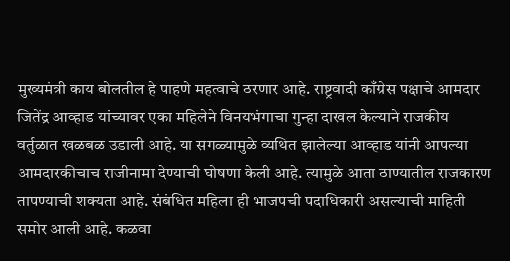मुख्यमंत्री काय बोलतील हे पाहणे महत्वाचे ठरणार आहे. राष्ट्रवादी काँग्रेस पक्षाचे आमदार जितेंद्र आव्हाड यांच्यावर एका महिलेने विनयभंगाचा गुन्हा दाखल केल्याने राजकीय वर्तुळात खळबळ उडाली आहे. या सगळ्यामुळे व्यथित झालेल्या आव्हाड यांनी आपल्या आमदारकीचाच राजीनामा देण्याची घोषणा केली आहे. त्यामुळे आता ठाण्यातील राजकारण तापण्याची शक्यता आहे. संबंधित महिला ही भाजपची पदाधिकारी असल्याची माहिती समोर आली आहे. कळवा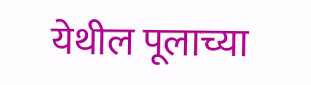येथील पूलाच्या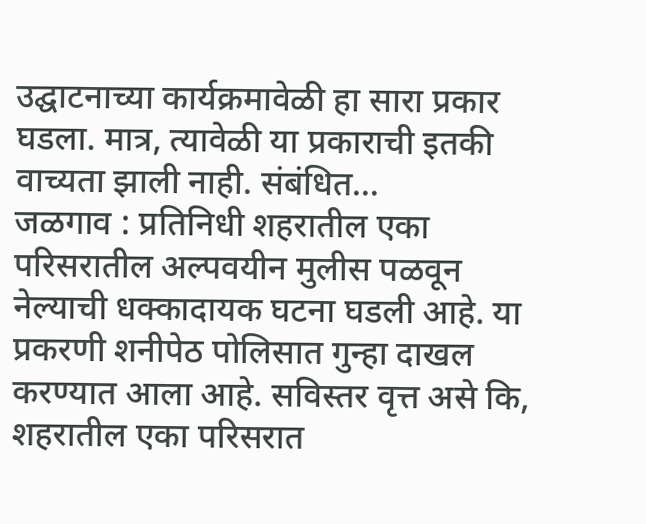उद्घाटनाच्या कार्यक्रमावेळी हा सारा प्रकार घडला. मात्र, त्यावेळी या प्रकाराची इतकी वाच्यता झाली नाही. संबंधित…
जळगाव : प्रतिनिधी शहरातील एका परिसरातील अल्पवयीन मुलीस पळवून नेल्याची धक्कादायक घटना घडली आहे. या प्रकरणी शनीपेठ पोलिसात गुन्हा दाखल करण्यात आला आहे. सविस्तर वृत्त असे कि, शहरातील एका परिसरात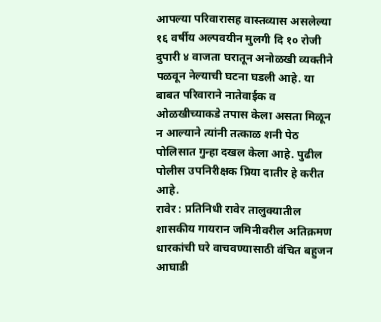आपल्या परिवारासह वास्तव्यास असलेल्या १६ वर्षीय अल्पवयीन मुलगी दि १० रोजी दुपारी ४ वाजता घरातून अनोळखी व्यक्तीने पळवून नेल्याची घटना घडली आहे. या बाबत परिवाराने नातेवाईक व ओळखीच्याकडे तपास केला असता मिळून न आल्याने त्यांनी तत्काळ शनी पेठ पोलिसात गुन्हा दखल केला आहे. पुढील पोलीस उपनिरीक्षक प्रिया दातीर हे करीत आहे.
रावेर : प्रतिनिधी रावेर तालुक्यातील शासकीय गायरान जमिनीवरील अतिक्रमण धारकांची घरे वाचवण्यासाठी वंचित बहुजन आघाडी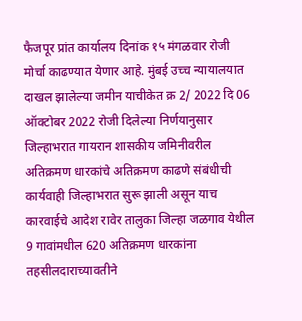फैजपूर प्रांत कार्यालय दिनांक १५ मंगळवार रोजी मोर्चा काढण्यात येणार आहे. मुंबई उच्च न्यायालयात दाखल झालेल्या जमीन याचीकेत क्र 2/ 2022 दि 06 ऑक्टोबर 2022 रोजी दिलेल्या निर्णयानुसार जिल्हाभरात गायरान शासकीय जमिनीवरील अतिक्रमण धारकांचे अतिक्रमण काढणे संबंधीची कार्यवाही जिल्हाभरात सुरू झाली असून याच कारवाईचे आदेश रावेर तालुका जिल्हा जळगाव येथील 9 गावांमधील 620 अतिक्रमण धारकांना तहसीलदाराच्यावतीने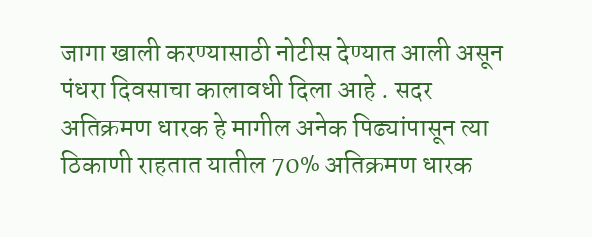जागा खाली करण्यासाठी नोटीस देण्यात आली असून पंधरा दिवसाचा कालावधी दिला आहे . सदर अतिक्रमण धारक हे मागील अनेक पिढ्यांपासून त्या ठिकाणी राहतात यातील 70% अतिक्रमण धारक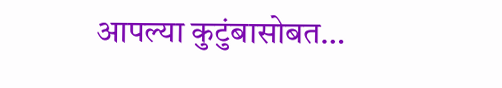आपल्या कुटुंबासोबत…